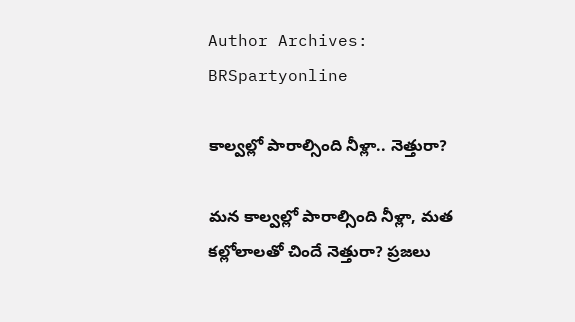Author Archives: BRSpartyonline

కాల్వల్లో పారాల్సింది నీళ్లా.. నెత్తురా?

మన కాల్వల్లో పారాల్సింది నీళ్లా, మత కల్లోలాలతో చిందే నెత్తురా? ప్రజలు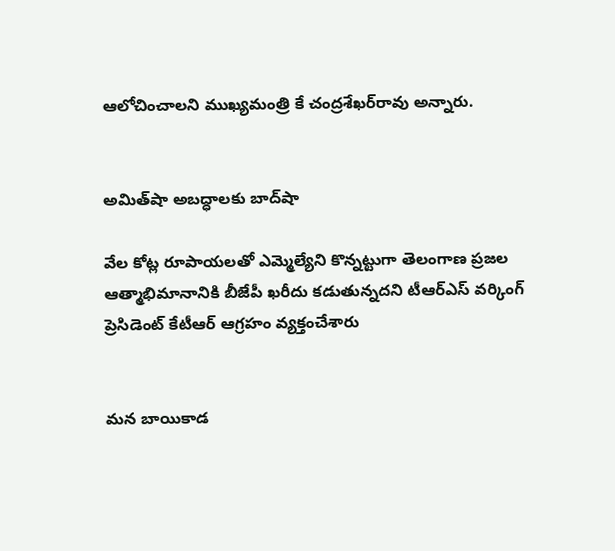ఆలోచించాలని ముఖ్యమంత్రి కే చంద్రశేఖర్‌రావు అన్నారు.


అమిత్‌షా అబద్ధాలకు బాద్‌షా

వేల కోట్ల రూపాయలతో ఎమ్మెల్యేని కొన్నట్టుగా తెలంగాణ ప్రజల ఆత్మాభిమానానికి బీజేపీ ఖరీదు కడుతున్నదని టీఆర్‌ఎస్‌ వర్కింగ్‌ ప్రెసిడెంట్‌ కేటీఆర్ ఆగ్రహం వ్యక్తంచేశారు


మన బాయికాడ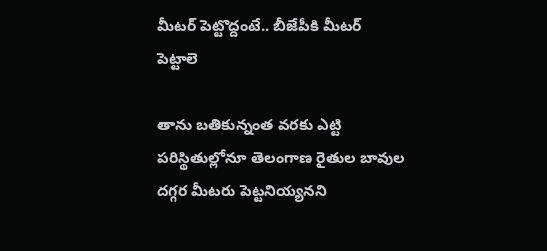మీటర్‌ పెట్టొద్దంటే.. బీజేపీకి మీటర్‌ పెట్టాలె

తాను బతికున్నంత వరకు ఎట్టి పరిస్థితుల్లోనూ తెలంగాణ రైతుల బావుల దగ్గర మీటరు పెట్టనియ్యనని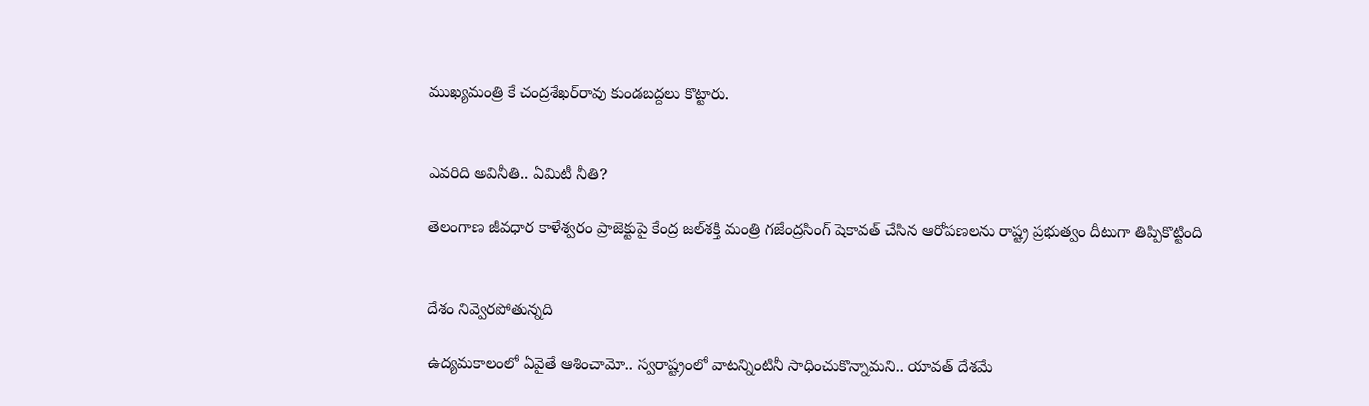ముఖ్యమంత్రి కే చంద్రశేఖర్‌రావు కుండబద్దలు కొట్టారు.


ఎవరిది అవినీతి.. ఏమిటీ నీతి?

తెలంగాణ జీవధార కాళేశ్వరం ప్రాజెక్టుపై కేంద్ర జల్‌శక్తి మంత్రి గజేంద్రసింగ్‌ షెకావత్‌ చేసిన ఆరోపణలను రాష్ట్ర ప్రభుత్వం దీటుగా తిప్పికొట్టింది


దేశం నివ్వెరపోతున్నది

ఉద్యమకాలంలో ఏవైతే ఆశించామో.. స్వరాష్ట్రంలో వాటన్నింటినీ సాధించుకొన్నామని.. యావత్‌ దేశమే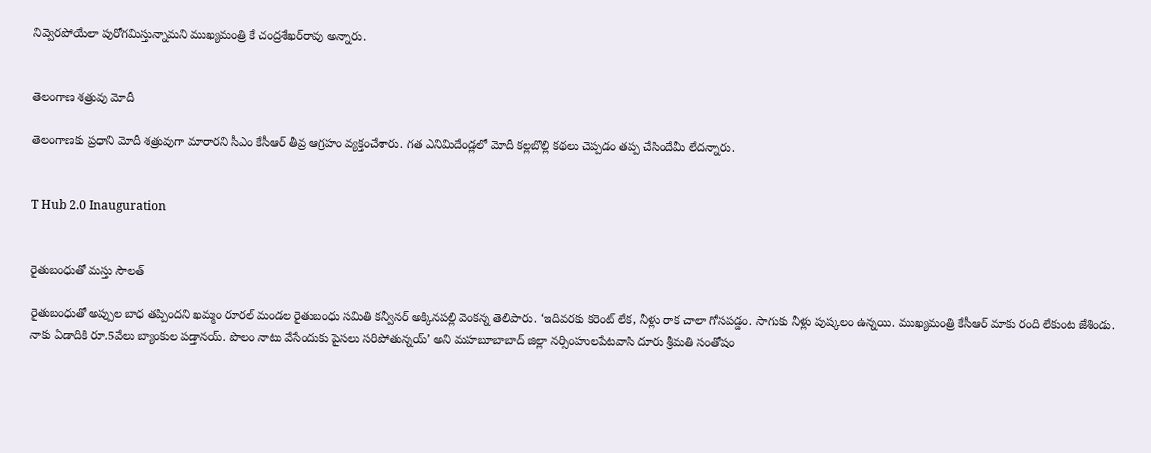నివ్వెరపోయేలా పురోగమిస్తున్నామని ముఖ్యమంత్రి కే చంద్రశేఖర్‌రావు అన్నారు.


తెలంగాణ శత్రువు మోదీ

తెలంగాణకు ప్రధాని మోదీ శత్రువుగా మారారని సీఎం కేసీఆర్ తీవ్ర ఆగ్రహం వ్యక్తంచేశారు. గత ఎనిమిదేండ్లలో మోదీ కల్లబొల్లి కథలు చెప్పడం తప్ప చేసిందేమీ లేదన్నారు.


T Hub 2.0 Inauguration


రైతుబంధుతో మస్తు సౌలత్‌

రైతుబంధుతో అప్పుల బాధ తప్పిందని ఖమ్మం రూరల్‌ మండల రైతుబంధు సమితి కన్వీనర్‌ అక్కినపల్లి వెంకన్న తెలిపారు. ‘ఇదివరకు కరెంట్‌ లేక, నీళ్లు రాక చాలా గోసపడ్డం. సాగుకు నీళ్లు పుష్కలం ఉన్నయి. ముఖ్యమంత్రి కేసీఆర్‌ మాకు రంది లేకుంట జేశిండు. నాకు ఏడాదికి రూ.5వేలు బ్యాంకుల పడ్తానయ్‌. పొలం నాటు వేసేందుకు పైసలు సరిపోతున్నయ్‌’ అని మహబూబాబాద్‌ జిల్లా నర్సింహులపేటవాసి దూరు శ్రీమతి సంతోషం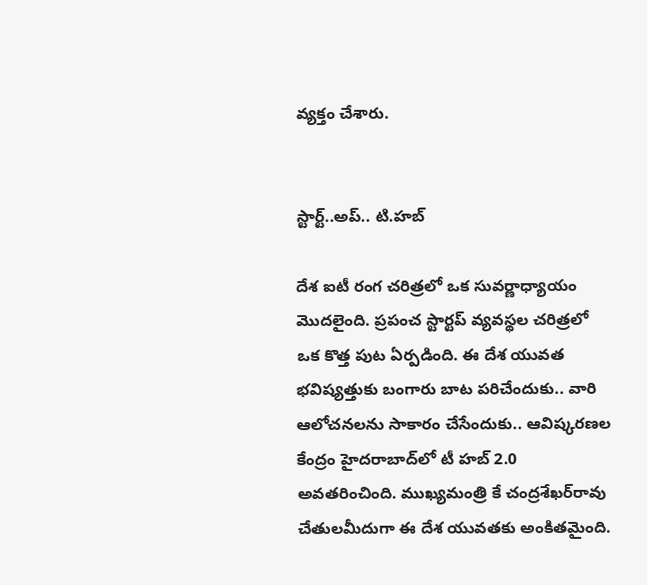వ్యక్తం చేశారు.


స్టార్ట్‌..అప్‌.. టి.హబ్‌

దేశ ఐటీ రంగ చరిత్రలో ఒక సువర్ణాధ్యాయం మొదలైంది. ప్రపంచ స్టార్టప్‌ వ్యవస్థల చరిత్రలో ఒక కొత్త పుట ఏర్పడింది. ఈ దేశ యువత భవిష్యత్తుకు బంగారు బాట పరిచేందుకు.. వారి ఆలోచనలను సాకారం చేసేందుకు.. ఆవిష్కరణల కేంద్రం హైదరాబాద్‌లో టీ హబ్‌ 2.0 అవతరించింది. ముఖ్యమంత్రి కే చంద్రశేఖర్‌రావు చేతులమీదుగా ఈ దేశ యువతకు అంకితమైంది.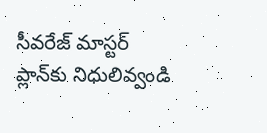సీవరేజ్‌ మాస్టర్‌ ప్లాన్‌కు నిధులివ్వండి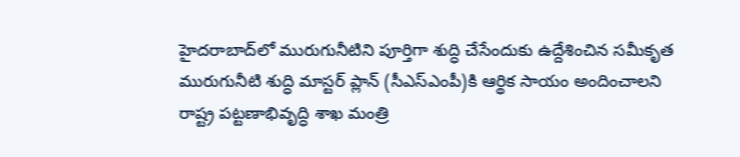హైదరాబాద్‌లో మురుగునీటిని పూర్తిగా శుద్ధి చేసేందుకు ఉద్దేశించిన సమీకృత మురుగునీటి శుద్ధి మాస్టర్‌ ప్లాన్‌ (సీఎస్‌ఎంపీ)కి ఆర్థిక సాయం అందించాలని రాష్ట్ర పట్టణాభివృద్ధి శాఖ మంత్రి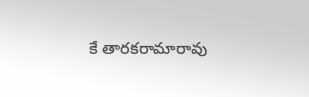కే తారకరామారావు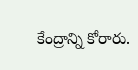కేంద్రాన్ని కోరారు.